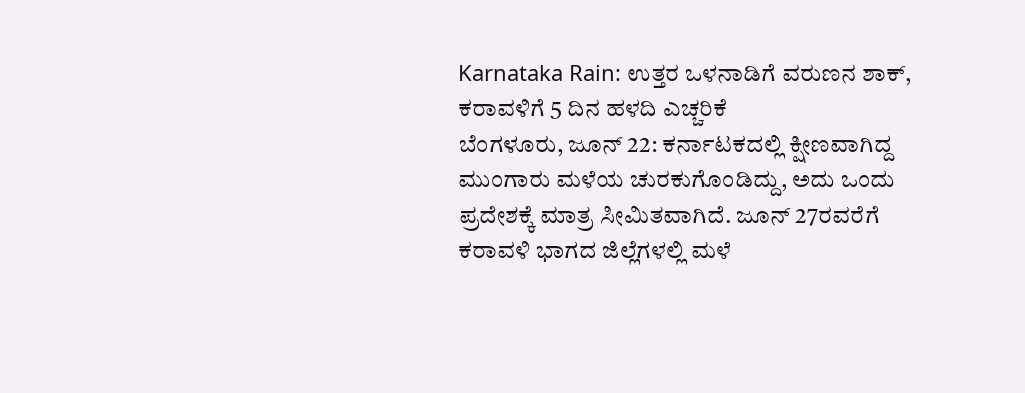Karnataka Rain: ಉತ್ತರ ಒಳನಾಡಿಗೆ ವರುಣನ ಶಾಕ್, ಕರಾವಳಿಗೆ 5 ದಿನ ಹಳದಿ ಎಚ್ಚರಿಕೆ
ಬೆಂಗಳೂರು, ಜೂನ್ 22: ಕರ್ನಾಟಕದಲ್ಲಿ ಕ್ಷೀಣವಾಗಿದ್ದ ಮುಂಗಾರು ಮಳೆಯ ಚುರಕುಗೊಂಡಿದ್ದು, ಅದು ಒಂದು ಪ್ರದೇಶಕ್ಕೆ ಮಾತ್ರ ಸೀಮಿತವಾಗಿದೆ. ಜೂನ್ 27ರವರೆಗೆ ಕರಾವಳಿ ಭಾಗದ ಜಿಲ್ಲೆಗಳಲ್ಲಿ ಮಳೆ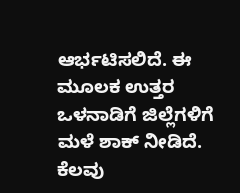ಆರ್ಭಟಿಸಲಿದೆ. ಈ ಮೂಲಕ ಉತ್ತರ ಒಳನಾಡಿಗೆ ಜಿಲ್ಲೆಗಳಿಗೆ ಮಳೆ ಶಾಕ್ ನೀಡಿದೆ.
ಕೆಲವು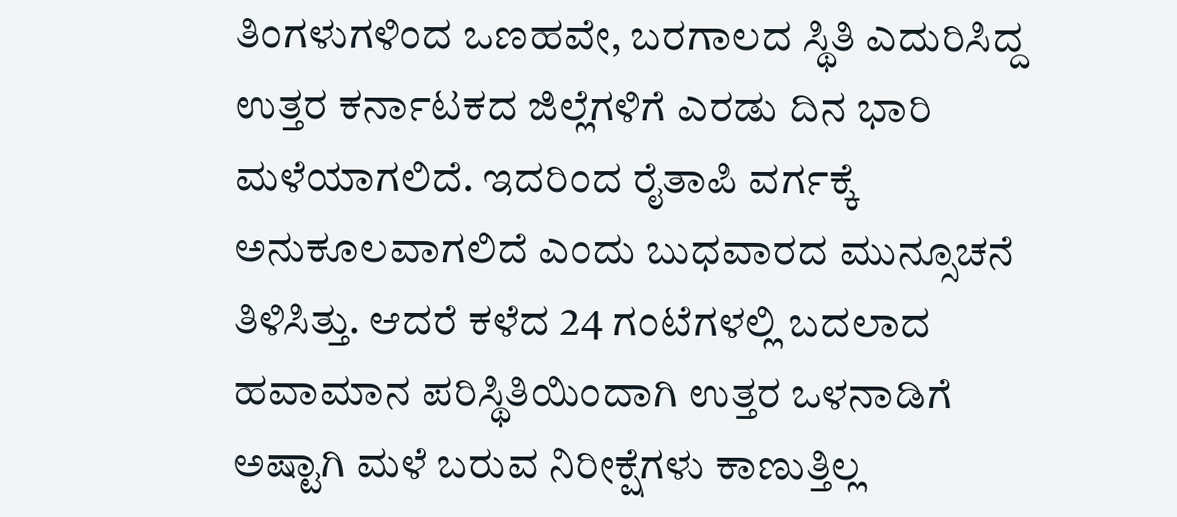ತಿಂಗಳುಗಳಿಂದ ಒಣಹವೇ, ಬರಗಾಲದ ಸ್ಥಿತಿ ಎದುರಿಸಿದ್ದ ಉತ್ತರ ಕರ್ನಾಟಕದ ಜಿಲ್ಲೆಗಳಿಗೆ ಎರಡು ದಿನ ಭಾರಿ ಮಳೆಯಾಗಲಿದೆ. ಇದರಿಂದ ರೈತಾಪಿ ವರ್ಗಕ್ಕೆ ಅನುಕೂಲವಾಗಲಿದೆ ಎಂದು ಬುಧವಾರದ ಮುನ್ಸೂಚನೆ ತಿಳಿಸಿತ್ತು. ಆದರೆ ಕಳೆದ 24 ಗಂಟೆಗಳಲ್ಲಿ ಬದಲಾದ ಹವಾಮಾನ ಪರಿಸ್ಥಿತಿಯಿಂದಾಗಿ ಉತ್ತರ ಒಳನಾಡಿಗೆ ಅಷ್ಟಾಗಿ ಮಳೆ ಬರುವ ನಿರೀಕ್ಷೆಗಳು ಕಾಣುತ್ತಿಲ್ಲ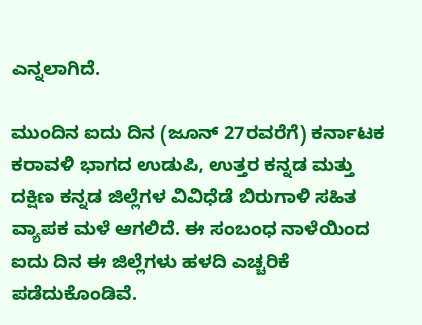ಎನ್ನಲಾಗಿದೆ.

ಮುಂದಿನ ಐದು ದಿನ (ಜೂನ್ 27ರವರೆಗೆ) ಕರ್ನಾಟಕ ಕರಾವಳಿ ಭಾಗದ ಉಡುಪಿ, ಉತ್ತರ ಕನ್ನಡ ಮತ್ತು ದಕ್ಷಿಣ ಕನ್ನಡ ಜಿಲ್ಲೆಗಳ ವಿವಿಧೆಡೆ ಬಿರುಗಾಳಿ ಸಹಿತ ವ್ಯಾಪಕ ಮಳೆ ಆಗಲಿದೆ. ಈ ಸಂಬಂಧ ನಾಳೆಯಿಂದ ಐದು ದಿನ ಈ ಜಿಲ್ಲೆಗಳು ಹಳದಿ ಎಚ್ಚರಿಕೆ ಪಡೆದುಕೊಂಡಿವೆ.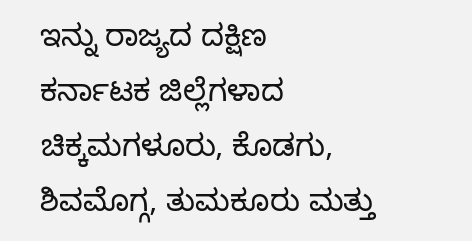ಇನ್ನು ರಾಜ್ಯದ ದಕ್ಷಿಣ ಕರ್ನಾಟಕ ಜಿಲ್ಲೆಗಳಾದ ಚಿಕ್ಕಮಗಳೂರು, ಕೊಡಗು, ಶಿವಮೊಗ್ಗ, ತುಮಕೂರು ಮತ್ತು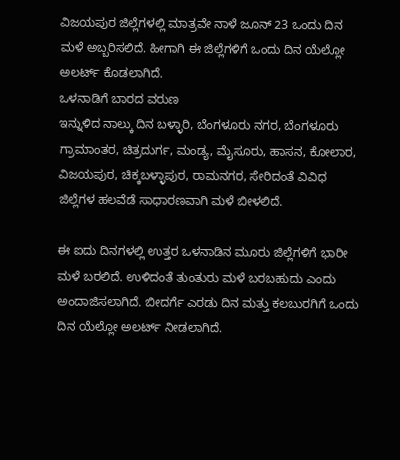ವಿಜಯಪುರ ಜಿಲ್ಲೆಗಳಲ್ಲಿ ಮಾತ್ರವೇ ನಾಳೆ ಜೂನ್ 23 ಒಂದು ದಿನ ಮಳೆ ಅಬ್ಬರಿಸಲಿದೆ. ಹೀಗಾಗಿ ಈ ಜಿಲ್ಲೆಗಳಿಗೆ ಒಂದು ದಿನ ಯೆಲ್ಲೋ ಅಲರ್ಟ್ ಕೊಡಲಾಗಿದೆ.
ಒಳನಾಡಿಗೆ ಬಾರದ ವರುಣ
ಇನ್ನುಳಿದ ನಾಲ್ಕು ದಿನ ಬಳ್ಳಾರಿ, ಬೆಂಗಳೂರು ನಗರ, ಬೆಂಗಳೂರು ಗ್ರಾಮಾಂತರ, ಚಿತ್ರದುರ್ಗ, ಮಂಡ್ಯ, ಮೈಸೂರು, ಹಾಸನ, ಕೋಲಾರ, ವಿಜಯಪುರ, ಚಿಕ್ಕಬಳ್ಳಾಪುರ, ರಾಮನಗರ, ಸೇರಿದಂತೆ ವಿವಿಧ ಜಿಲ್ಲೆಗಳ ಹಲವೆಡೆ ಸಾಧಾರಣವಾಗಿ ಮಳೆ ಬೀಳಲಿದೆ.

ಈ ಐದು ದಿನಗಳಲ್ಲಿ ಉತ್ತರ ಒಳನಾಡಿನ ಮೂರು ಜಿಲ್ಲೆಗಳಿಗೆ ಭಾರೀ ಮಳೆ ಬರಲಿದೆ. ಉಳಿದಂತೆ ತುಂತುರು ಮಳೆ ಬರಬಹುದು ಎಂದು ಅಂದಾಜಿಸಲಾಗಿದೆ. ಬೀದರ್ಗೆ ಎರಡು ದಿನ ಮತ್ತು ಕಲಬುರಗಿಗೆ ಒಂದು ದಿನ ಯೆಲ್ಲೋ ಅಲರ್ಟ್ ನೀಡಲಾಗಿದೆ.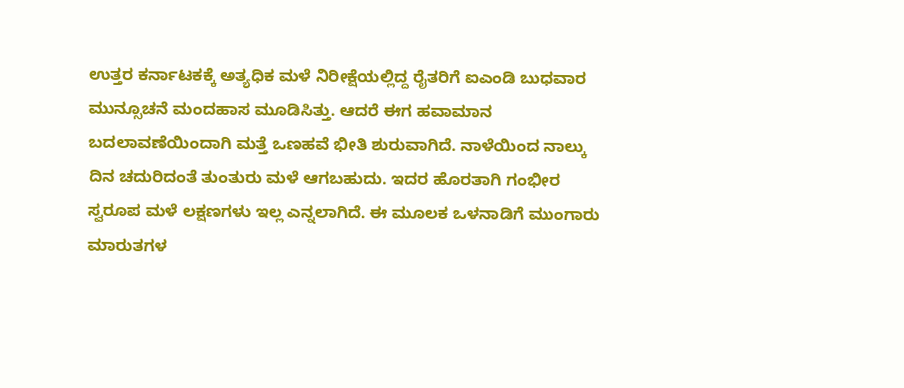ಉತ್ತರ ಕರ್ನಾಟಕಕ್ಕೆ ಅತ್ಯಧಿಕ ಮಳೆ ನಿರೀಕ್ಷೆಯಲ್ಲಿದ್ದ ರೈತರಿಗೆ ಐಎಂಡಿ ಬುಧವಾರ ಮುನ್ಸೂಚನೆ ಮಂದಹಾಸ ಮೂಡಿಸಿತ್ತು. ಆದರೆ ಈಗ ಹವಾಮಾನ ಬದಲಾವಣೆಯಿಂದಾಗಿ ಮತ್ತೆ ಒಣಹವೆ ಭೀತಿ ಶುರುವಾಗಿದೆ. ನಾಳೆಯಿಂದ ನಾಲ್ಕು ದಿನ ಚದುರಿದಂತೆ ತುಂತುರು ಮಳೆ ಆಗಬಹುದು. ಇದರ ಹೊರತಾಗಿ ಗಂಭೀರ ಸ್ವರೂಪ ಮಳೆ ಲಕ್ಷಣಗಳು ಇಲ್ಲ ಎನ್ನಲಾಗಿದೆ. ಈ ಮೂಲಕ ಒಳನಾಡಿಗೆ ಮುಂಗಾರು ಮಾರುತಗಳ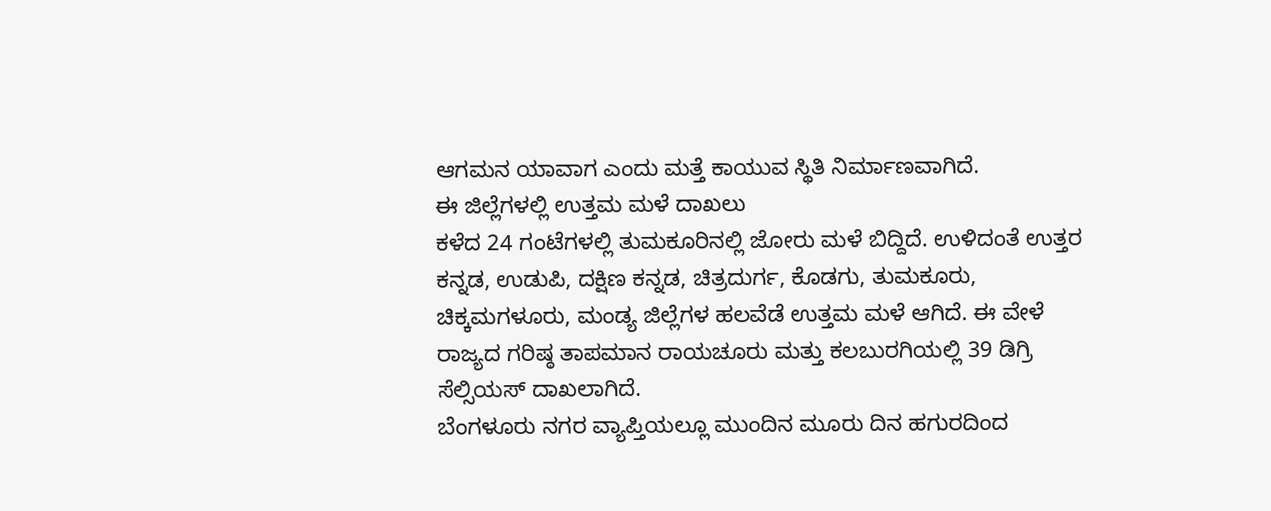ಆಗಮನ ಯಾವಾಗ ಎಂದು ಮತ್ತೆ ಕಾಯುವ ಸ್ಥಿತಿ ನಿರ್ಮಾಣವಾಗಿದೆ.
ಈ ಜಿಲ್ಲೆಗಳಲ್ಲಿ ಉತ್ತಮ ಮಳೆ ದಾಖಲು
ಕಳೆದ 24 ಗಂಟೆಗಳಲ್ಲಿ ತುಮಕೂರಿನಲ್ಲಿ ಜೋರು ಮಳೆ ಬಿದ್ದಿದೆ. ಉಳಿದಂತೆ ಉತ್ತರ ಕನ್ನಡ, ಉಡುಪಿ, ದಕ್ಷಿಣ ಕನ್ನಡ, ಚಿತ್ರದುರ್ಗ, ಕೊಡಗು, ತುಮಕೂರು, ಚಿಕ್ಕಮಗಳೂರು, ಮಂಡ್ಯ ಜಿಲ್ಲೆಗಳ ಹಲವೆಡೆ ಉತ್ತಮ ಮಳೆ ಆಗಿದೆ. ಈ ವೇಳೆ ರಾಜ್ಯದ ಗರಿಷ್ಠ ತಾಪಮಾನ ರಾಯಚೂರು ಮತ್ತು ಕಲಬುರಗಿಯಲ್ಲಿ 39 ಡಿಗ್ರಿ ಸೆಲ್ಸಿಯಸ್ ದಾಖಲಾಗಿದೆ.
ಬೆಂಗಳೂರು ನಗರ ವ್ಯಾಪ್ತಿಯಲ್ಲೂ ಮುಂದಿನ ಮೂರು ದಿನ ಹಗುರದಿಂದ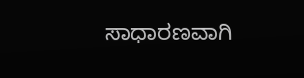ಸಾಧಾರಣವಾಗಿ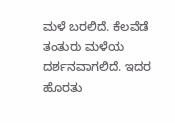ಮಳೆ ಬರಲಿದೆ. ಕೆಲವೆಡೆ ತಂತುರು ಮಳೆಯ ದರ್ಶನವಾಗಲಿದೆ. ಇದರ ಹೊರತು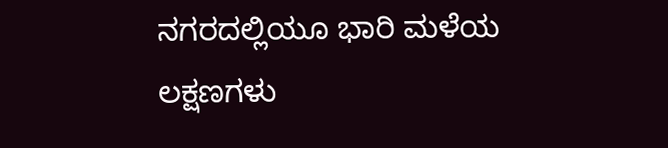ನಗರದಲ್ಲಿಯೂ ಭಾರಿ ಮಳೆಯ ಲಕ್ಷಣಗಳು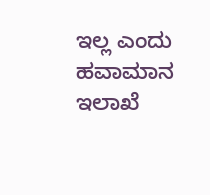ಇಲ್ಲ ಎಂದು ಹವಾಮಾನ ಇಲಾಖೆ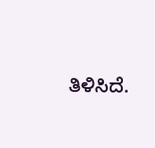ತಿಳಿಸಿದೆ.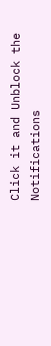Click it and Unblock the Notifications